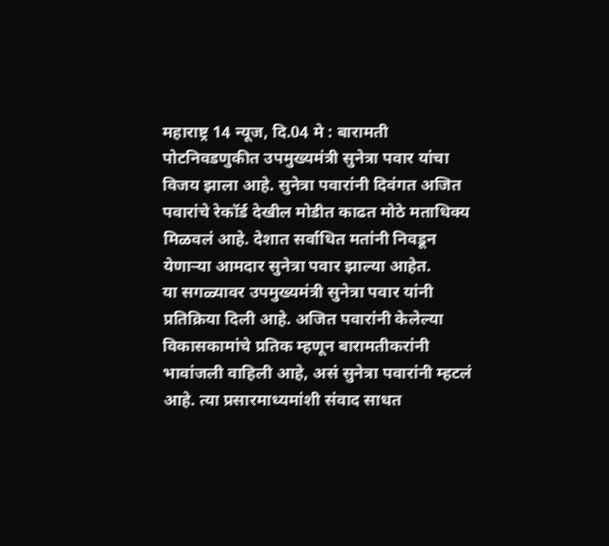महाराष्ट्र 14 न्यूज, दि.04 मे : बारामती पोटनिवडणुकीत उपमुख्यमंत्री सुनेत्रा पवार यांचा विजय झाला आहे. सुनेत्रा पवारांनी दिवंगत अजित पवारांचे रेकॉर्ड देखील मोडीत काढत मोठे मताधिक्य मिळवलं आहे. देशात सर्वाधित मतांनी निवडून येणाऱ्या आमदार सुनेत्रा पवार झाल्या आहेत.
या सगळ्यावर उपमुख्यमंत्री सुनेत्रा पवार यांनी प्रतिक्रिया दिली आहे. अजित पवारांनी केलेल्या विकासकामांचे प्रतिक म्हणून बारामतीकरांनी भावांजली वाहिली आहे, असं सुनेत्रा पवारांनी म्हटलं आहे. त्या प्रसारमाध्यमांशी संवाद साधत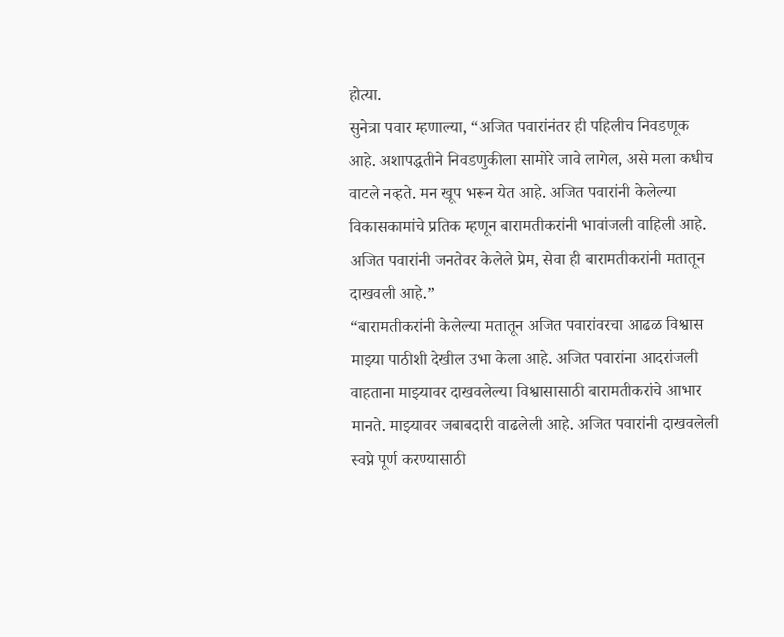होत्या.
सुनेत्रा पवार म्हणाल्या, “अजित पवारांनंतर ही पहिलीच निवडणूक आहे. अशापद्धतीने निवडणुकीला सामोरे जावे लागेल, असे मला कधीच वाटले नव्हते. मन खूप भरून येत आहे. अजित पवारांनी केलेल्या विकासकामांचे प्रतिक म्हणून बारामतीकरांनी भावांजली वाहिली आहे. अजित पवारांनी जनतेवर केलेले प्रेम, सेवा ही बारामतीकरांनी मतातून दाखवली आहे.”
“बारामतीकरांनी केलेल्या मतातून अजित पवारांवरचा आढळ विश्वास माझ्या पाठीशी देखील उभा केला आहे. अजित पवारांना आदरांजली वाहताना माझ्यावर दाखवलेल्या विश्वासासाठी बारामतीकरांचे आभार मानते. माझ्यावर जबाबदारी वाढलेली आहे. अजित पवारांनी दाखवलेली स्वप्ने पूर्ण करण्यासाठी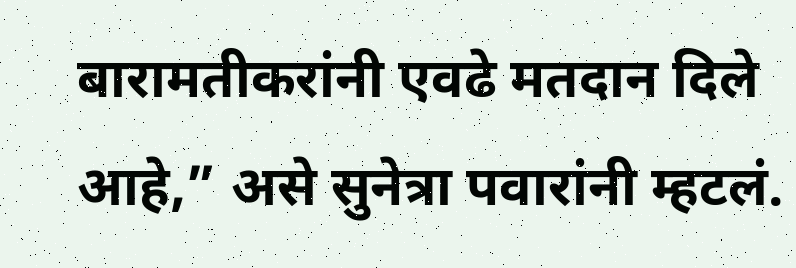बारामतीकरांनी एवढे मतदान दिले आहे,” असे सुनेत्रा पवारांनी म्हटलं.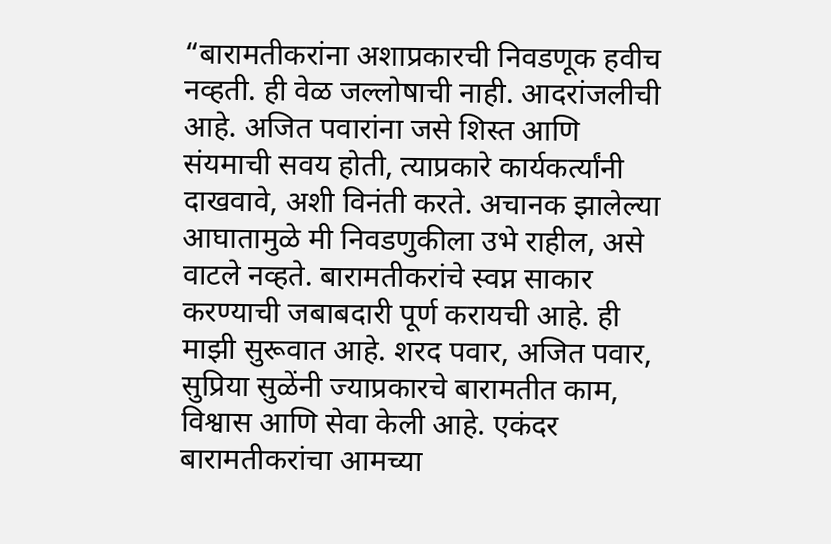“बारामतीकरांना अशाप्रकारची निवडणूक हवीच नव्हती. ही वेळ जल्लोषाची नाही. आदरांजलीची आहे. अजित पवारांना जसे शिस्त आणि संयमाची सवय होती, त्याप्रकारे कार्यकर्त्यांनी दाखवावे, अशी विनंती करते. अचानक झालेल्या आघातामुळे मी निवडणुकीला उभे राहील, असे वाटले नव्हते. बारामतीकरांचे स्वप्न साकार करण्याची जबाबदारी पूर्ण करायची आहे. ही माझी सुरूवात आहे. शरद पवार, अजित पवार, सुप्रिया सुळेंनी ज्याप्रकारचे बारामतीत काम, विश्वास आणि सेवा केली आहे. एकंदर बारामतीकरांचा आमच्या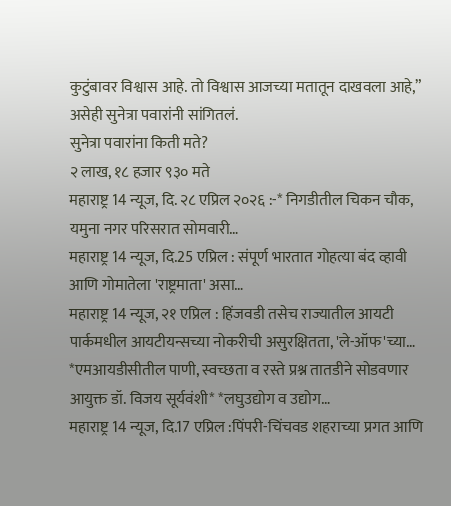कुटुंबावर विश्वास आहे. तो विश्वास आजच्या मतातून दाखवला आहे,” असेही सुनेत्रा पवारांनी सांगितलं.
सुनेत्रा पवारांना किती मते?
२ लाख, १८ हजार ९३० मते
महाराष्ट्र 14 न्यूज, दि. २८ एप्रिल २०२६ :-* निगडीतील चिकन चौक, यमुना नगर परिसरात सोमवारी…
महाराष्ट्र 14 न्यूज, दि.25 एप्रिल : संपूर्ण भारतात गोहत्या बंद व्हावी आणि गोमातेला 'राष्ट्रमाता' असा…
महाराष्ट्र 14 न्यूज, २१ एप्रिल : हिंजवडी तसेच राज्यातील आयटी पार्कमधील आयटीयन्सच्या नोकरीची असुरक्षितता, 'ले-ऑफ'च्या…
*एमआयडीसीतील पाणी, स्वच्छता व रस्ते प्रश्न तातडीने सोडवणार आयुक्त डॉ. विजय सूर्यवंशी* *लघुउद्योग व उद्योग…
महाराष्ट्र 14 न्यूज, दि.17 एप्रिल :पिंपरी-चिंचवड शहराच्या प्रगत आणि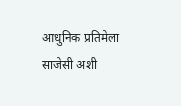आधुनिक प्रतिमेला साजेसी अशी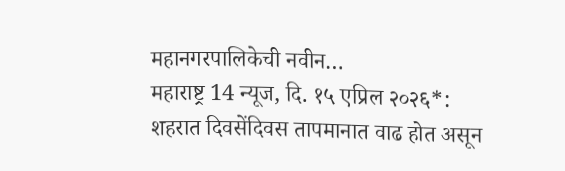महानगरपालिकेची नवीन…
महाराष्ट्र 14 न्यूज, दि. १५ एप्रिल २०२६*: शहरात दिवसेंदिवस तापमानात वाढ होत असून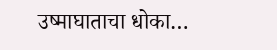उष्माघाताचा धोका…